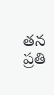తన ప్రతి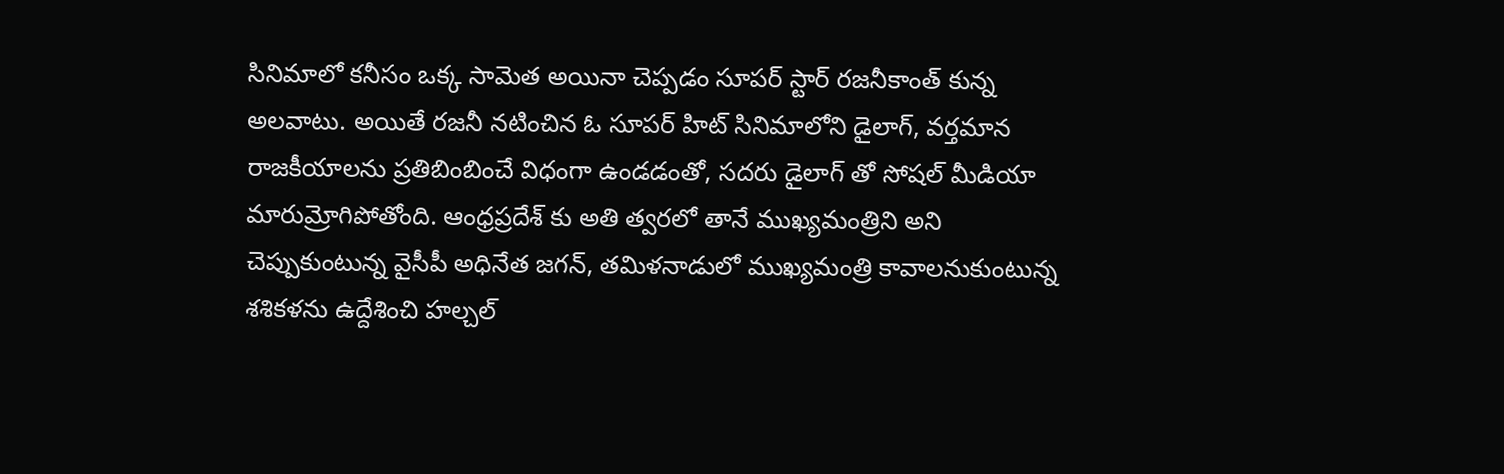సినిమాలో కనీసం ఒక్క సామెత అయినా చెప్పడం సూపర్ స్టార్ రజనీకాంత్ కున్న అలవాటు. అయితే రజనీ నటించిన ఓ సూపర్ హిట్ సినిమాలోని డైలాగ్, వర్తమాన రాజకీయాలను ప్రతిబింబించే విధంగా ఉండడంతో, సదరు డైలాగ్ తో సోషల్ మీడియా మారుమ్రోగిపోతోంది. ఆంధ్రప్రదేశ్ కు అతి త్వరలో తానే ముఖ్యమంత్రిని అని చెప్పుకుంటున్న వైసీపీ అధినేత జగన్, తమిళనాడులో ముఖ్యమంత్రి కావాలనుకుంటున్న శశికళను ఉద్దేశించి హల్చల్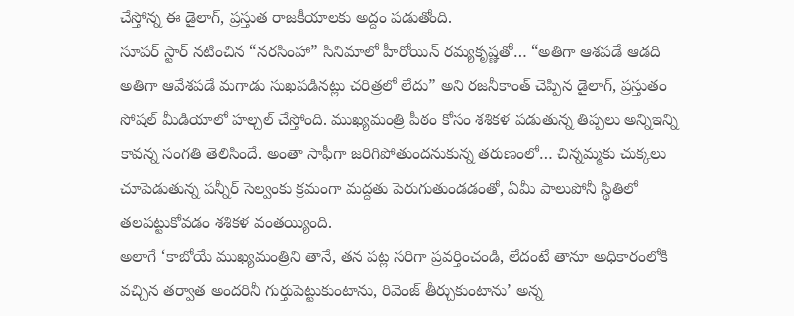చేస్తోన్న ఈ డైలాగ్, ప్రస్తుత రాజకీయాలకు అద్దం పడుతోంది.
సూపర్ స్టార్ నటించిన “నరసింహా” సినిమాలో హీరోయిన్ రమ్యకృష్ణతో… “అతిగా ఆశపడే ఆడది అతిగా ఆవేశపడే మగాడు సుఖపడినట్లు చరిత్రలో లేదు” అని రజనీకాంత్ చెప్పిన డైలాగ్, ప్రస్తుతం సోషల్ మీడియాలో హల్చల్ చేస్తోంది. ముఖ్యమంత్రి పీఠం కోసం శశికళ పడుతున్న తిప్పలు అన్నిఇన్ని కావన్న సంగతి తెలిసిందే. అంతా సాఫీగా జరిగిపోతుందనుకున్న తరుణంలో… చిన్నమ్మకు చుక్కలు చూపెడుతున్న పన్నీర్ సెల్వంకు క్రమంగా మద్దతు పెరుగుతుండడంతో, ఏమీ పాలుపోనీ స్థితిలో తలపట్టుకోవడం శశికళ వంతయ్యింది.
అలాగే ‘కాబోయే ముఖ్యమంత్రిని తానే, తన పట్ల సరిగా ప్రవర్తించండి, లేదంటే తానూ అధికారంలోకి వచ్చిన తర్వాత అందరినీ గుర్తుపెట్టుకుంటాను, రివెంజ్ తీర్చుకుంటాను’ అన్న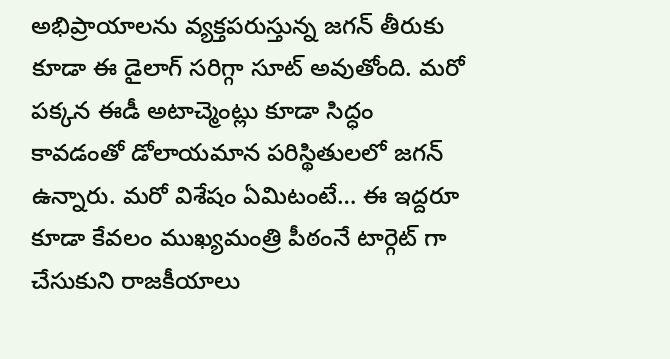అభిప్రాయాలను వ్యక్తపరుస్తున్న జగన్ తీరుకు కూడా ఈ డైలాగ్ సరిగ్గా సూట్ అవుతోంది. మరో పక్కన ఈడీ అటాచ్మెంట్లు కూడా సిద్ధం కావడంతో డోలాయమాన పరిస్థితులలో జగన్ ఉన్నారు. మరో విశేషం ఏమిటంటే… ఈ ఇద్దరూ కూడా కేవలం ముఖ్యమంత్రి పీఠంనే టార్గెట్ గా చేసుకుని రాజకీయాలు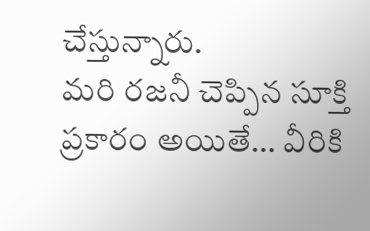చేస్తున్నారు.
మరి రజనీ చెప్పిన సూక్తి ప్రకారం అయితే… వీరికి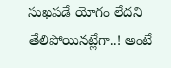సుఖపడే యోగం లేదని తేలిపోయినట్లేగా..! అంటే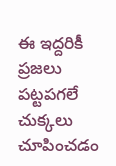ఈ ఇద్దరికీ ప్రజలు పట్టపగలే చుక్కలు చూపించడం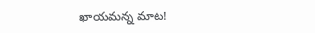ఖాయమన్న మాట!